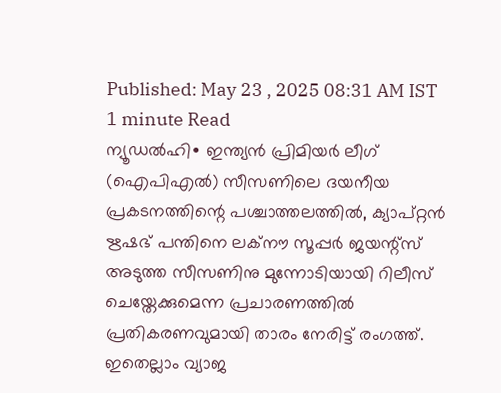Published: May 23 , 2025 08:31 AM IST
1 minute Read
ന്യൂഡൽഹി∙ ഇന്ത്യൻ പ്രിമിയർ ലീഗ് (ഐപിഎൽ) സീസണിലെ ദയനീയ പ്രകടനത്തിന്റെ പശ്ചാത്തലത്തിൽ, ക്യാപ്റ്റൻ ഋഷഭ് പന്തിനെ ലക്നൗ സൂപ്പർ ജയന്റ്സ് അടുത്ത സീസണിനു മുന്നോടിയായി റിലീസ് ചെയ്തേക്കുമെന്ന പ്രചാരണത്തിൽ പ്രതികരണവുമായി താരം നേരിട്ട് രംഗത്ത്. ഇതെല്ലാം വ്യാജ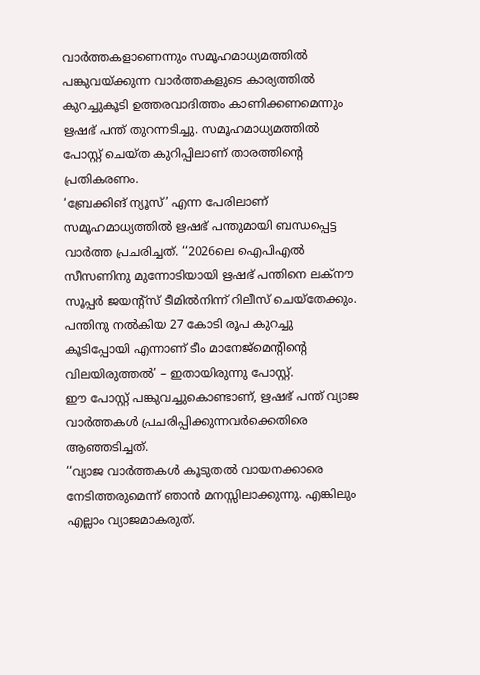വാർത്തകളാണെന്നും സമൂഹമാധ്യമത്തിൽ പങ്കുവയ്ക്കുന്ന വാർത്തകളുടെ കാര്യത്തിൽ കുറച്ചുകൂടി ഉത്തരവാദിത്തം കാണിക്കണമെന്നും ഋഷഭ് പന്ത് തുറന്നടിച്ചു. സമൂഹമാധ്യമത്തിൽ പോസ്റ്റ് ചെയ്ത കുറിപ്പിലാണ് താരത്തിന്റെ പ്രതികരണം.
‘ബ്രേക്കിങ് ന്യൂസ്’ എന്ന പേരിലാണ് സമൂഹമാധ്യത്തിൽ ഋഷഭ് പന്തുമായി ബന്ധപ്പെട്ട വാർത്ത പ്രചരിച്ചത്. ‘‘2026ലെ ഐപിഎൽ സീസണിനു മുന്നോടിയായി ഋഷഭ് പന്തിനെ ലക്നൗ സൂപ്പർ ജയന്റ്സ് ടീമിൽനിന്ന് റിലീസ് ചെയ്തേക്കും. പന്തിനു നൽകിയ 27 കോടി രൂപ കുറച്ചു കൂടിപ്പോയി എന്നാണ് ടീം മാനേജ്മെന്റിന്റെ വിലയിരുത്തൽ’ – ഇതായിരുന്നു പോസ്റ്റ്.
ഈ പോസ്റ്റ് പങ്കുവച്ചുകൊണ്ടാണ്, ഋഷഭ് പന്ത് വ്യാജ വാർത്തകൾ പ്രചരിപ്പിക്കുന്നവർക്കെതിരെ ആഞ്ഞടിച്ചത്.
‘‘വ്യാജ വാർത്തകൾ കൂടുതൽ വായനക്കാരെ നേടിത്തരുമെന്ന് ഞാൻ മനസ്സിലാക്കുന്നു. എങ്കിലും എല്ലാം വ്യാജമാകരുത്.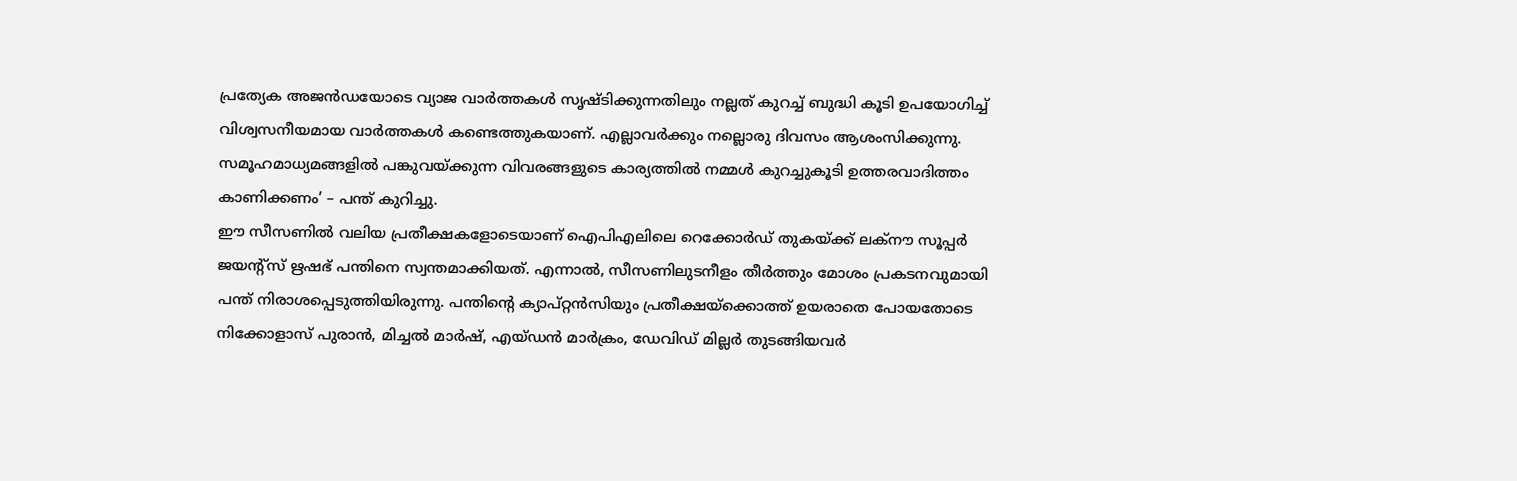പ്രത്യേക അജൻഡയോടെ വ്യാജ വാർത്തകൾ സൃഷ്ടിക്കുന്നതിലും നല്ലത് കുറച്ച് ബുദ്ധി കൂടി ഉപയോഗിച്ച് വിശ്വസനീയമായ വാർത്തകൾ കണ്ടെത്തുകയാണ്. എല്ലാവർക്കും നല്ലൊരു ദിവസം ആശംസിക്കുന്നു. സമൂഹമാധ്യമങ്ങളിൽ പങ്കുവയ്ക്കുന്ന വിവരങ്ങളുടെ കാര്യത്തിൽ നമ്മൾ കുറച്ചുകൂടി ഉത്തരവാദിത്തം കാണിക്കണം’ – പന്ത് കുറിച്ചു.
ഈ സീസണിൽ വലിയ പ്രതീക്ഷകളോടെയാണ് ഐപിഎലിലെ റെക്കോർഡ് തുകയ്ക്ക് ലക്നൗ സൂപ്പർ ജയന്റ്സ് ഋഷഭ് പന്തിനെ സ്വന്തമാക്കിയത്. എന്നാൽ, സീസണിലുടനീളം തീർത്തും മോശം പ്രകടനവുമായി പന്ത് നിരാശപ്പെടുത്തിയിരുന്നു. പന്തിന്റെ ക്യാപ്റ്റൻസിയും പ്രതീക്ഷയ്ക്കൊത്ത് ഉയരാതെ പോയതോടെ നിക്കോളാസ് പുരാൻ, മിച്ചൽ മാർഷ്, എയ്ഡൻ മാർക്രം, ഡേവിഡ് മില്ലർ തുടങ്ങിയവർ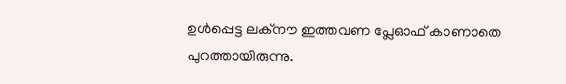ഉൾപ്പെട്ട ലക്നൗ ഇത്തവണ പ്ലേഓഫ് കാണാതെ പുറത്തായിരുന്നു.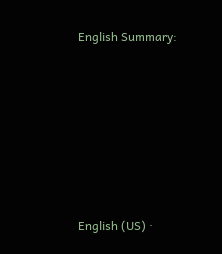English Summary:








English (US) ·